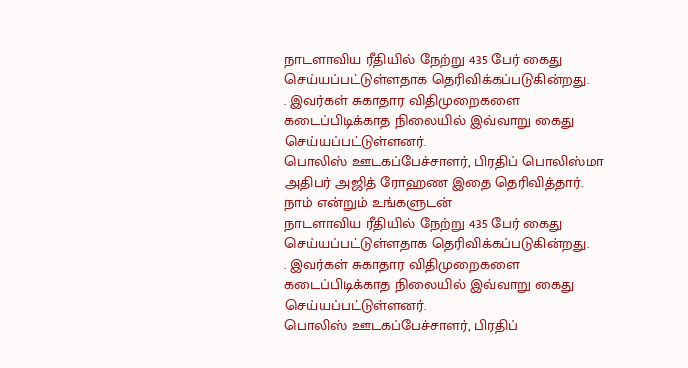நாடளாவிய ரீதியில் நேற்று 435 பேர் கைது செய்யப்பட்டுள்ளதாக தெரிவிக்கப்படுகின்றது.
. இவர்கள் சுகாதார விதிமுறைகளை கடைப்பிடிக்காத நிலையில் இவ்வாறு கைது செய்யப்பட்டுள்ளனர்.
பொலிஸ் ஊடகப்பேச்சாளர், பிரதிப் பொலிஸ்மா அதிபர் அஜித் ரோஹண இதை தெரிவித்தார்.
நாம் என்றும் உங்களுடன்
நாடளாவிய ரீதியில் நேற்று 435 பேர் கைது செய்யப்பட்டுள்ளதாக தெரிவிக்கப்படுகின்றது.
. இவர்கள் சுகாதார விதிமுறைகளை கடைப்பிடிக்காத நிலையில் இவ்வாறு கைது செய்யப்பட்டுள்ளனர்.
பொலிஸ் ஊடகப்பேச்சாளர், பிரதிப்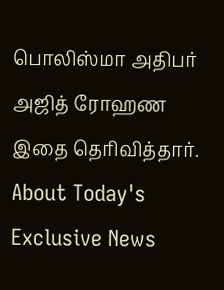பொலிஸ்மா அதிபர் அஜித் ரோஹண இதை தெரிவித்தார்.
About Today's Exclusive News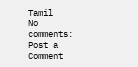Tamil
No comments:
Post a Comment